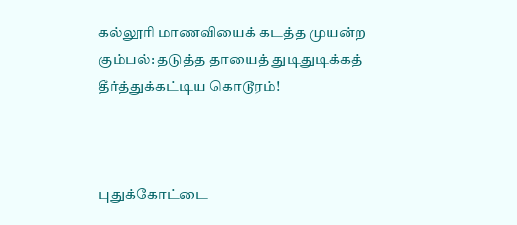கல்லூரி மாணவியைக் கடத்த முயன்ற கும்பல்: தடுத்த தாயைத் துடிதுடிக்கத் தீர்த்துக்கட்டிய கொடூரம்!



புதுக்கோட்டை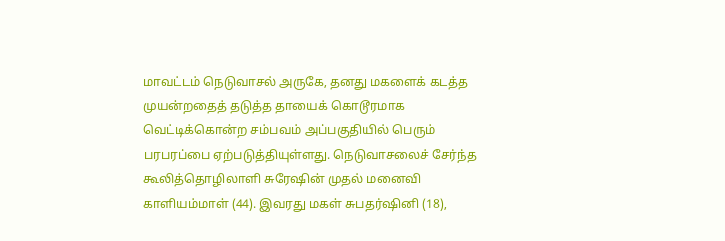மாவட்டம் நெடுவாசல் அருகே, தனது மகளைக் கடத்த முயன்றதைத் தடுத்த தாயைக் கொடூரமாக வெட்டிக்கொன்ற சம்பவம் அப்பகுதியில் பெரும் பரபரப்பை ஏற்படுத்தியுள்ளது. நெடுவாசலைச் சேர்ந்த கூலித்தொழிலாளி சுரேஷின் முதல் மனைவி காளியம்மாள் (44). இவரது மகள் சுபதர்ஷினி (18),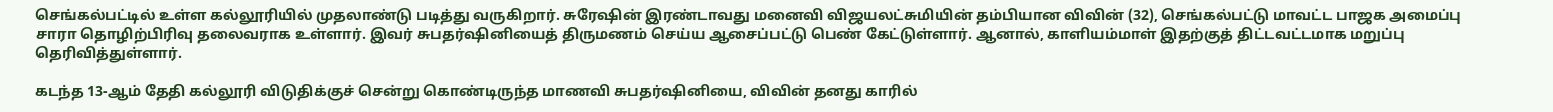செங்கல்பட்டில் உள்ள கல்லூரியில் முதலாண்டு படித்து வருகிறார். சுரேஷின் இரண்டாவது மனைவி விஜயலட்சுமியின் தம்பியான விவின் (32), செங்கல்பட்டு மாவட்ட பாஜக அமைப்பு சாரா தொழிற்பிரிவு தலைவராக உள்ளார். இவர் சுபதர்ஷினியைத் திருமணம் செய்ய ஆசைப்பட்டு பெண் கேட்டுள்ளார். ஆனால், காளியம்மாள் இதற்குத் திட்டவட்டமாக மறுப்பு தெரிவித்துள்ளார்.

கடந்த 13-ஆம் தேதி கல்லூரி விடுதிக்குச் சென்று கொண்டிருந்த மாணவி சுபதர்ஷினியை, விவின் தனது காரில்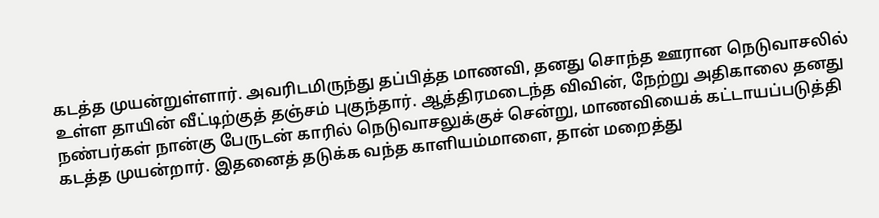கடத்த முயன்றுள்ளார். அவரிடமிருந்து தப்பித்த மாணவி, தனது சொந்த ஊரான நெடுவாசலில் உள்ள தாயின் வீட்டிற்குத் தஞ்சம் புகுந்தார். ஆத்திரமடைந்த விவின், நேற்று அதிகாலை தனது நண்பர்கள் நான்கு பேருடன் காரில் நெடுவாசலுக்குச் சென்று, மாணவியைக் கட்டாயப்படுத்தி கடத்த முயன்றார். இதனைத் தடுக்க வந்த காளியம்மாளை, தான் மறைத்து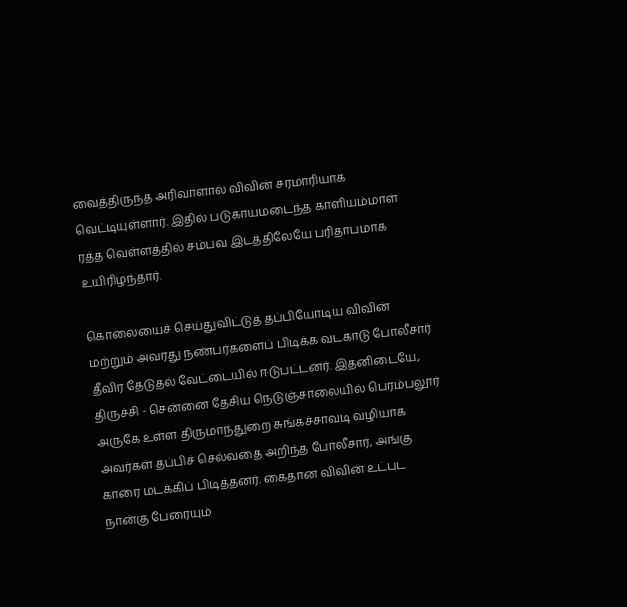வைத்திருந்த அரிவாளால் விவின் சரமாரியாக வெட்டியுள்ளார். இதில் படுகாயமடைந்த காளியம்மாள் ரத்த வெள்ளத்தில் சம்பவ இடத்திலேயே பரிதாபமாக உயிரிழந்தார்.

கொலையைச் செய்துவிட்டுத் தப்பியோடிய விவின் மற்றும் அவரது நண்பர்களைப் பிடிக்க வடகாடு போலீசார் தீவிர தேடுதல் வேட்டையில் ஈடுபட்டனர். இதனிடையே, திருச்சி - சென்னை தேசிய நெடுஞ்சாலையில் பெரம்பலூர் அருகே உள்ள திருமாந்துறை சுங்கச்சாவடி வழியாக அவர்கள் தப்பிச் செல்வதை அறிந்த போலீசார், அங்கு காரை மடக்கிப் பிடித்தனர். கைதான விவின் உட்பட நான்கு பேரையும்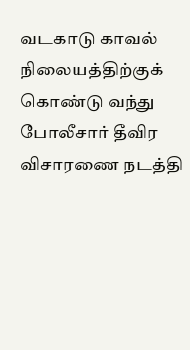வடகாடு காவல் நிலையத்திற்குக் கொண்டு வந்து போலீசார் தீவிர விசாரணை நடத்தி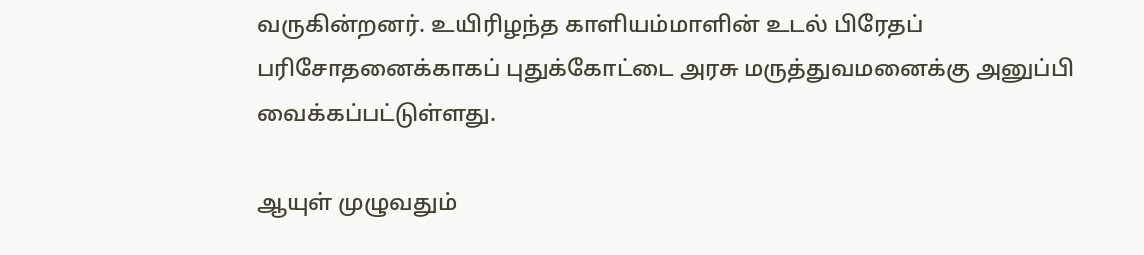வருகின்றனர். உயிரிழந்த காளியம்மாளின் உடல் பிரேதப் பரிசோதனைக்காகப் புதுக்கோட்டை அரசு மருத்துவமனைக்கு அனுப்பி வைக்கப்பட்டுள்ளது.

ஆயுள் முழுவதும்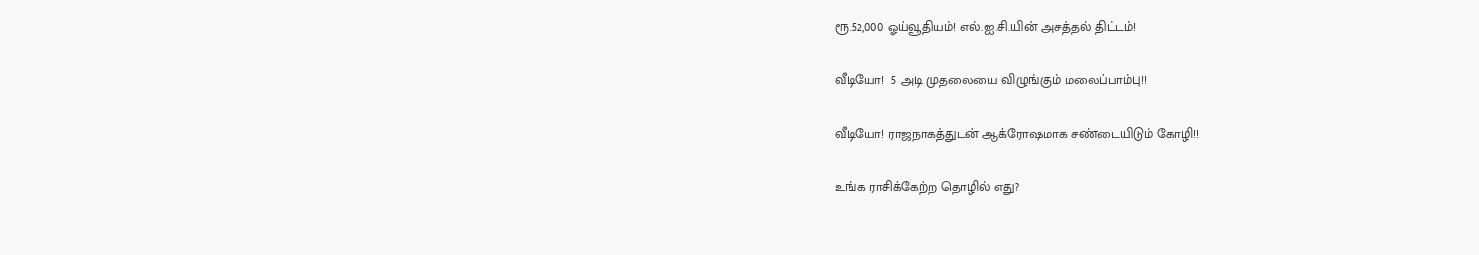ரூ.52,000 ஓய்வூதியம்! எல்.ஐ.சி.யின் அசத்தல் திட்டம்!

வீடியோ!  5 அடி முதலையை விழுங்கும் மலைப்பாம்பு!!

வீடியோ! ராஜநாகத்துடன் ஆக்ரோஷமாக சண்டையிடும் கோழி!!

உங்க ராசிக்கேற்ற தொழில் எது?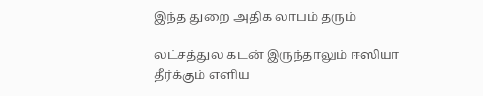இந்த துறை அதிக லாபம் தரும்

லட்சத்துல கடன் இருந்தாலும் ஈஸியா தீர்க்கும் எளிய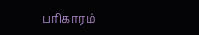பரிகாரம்